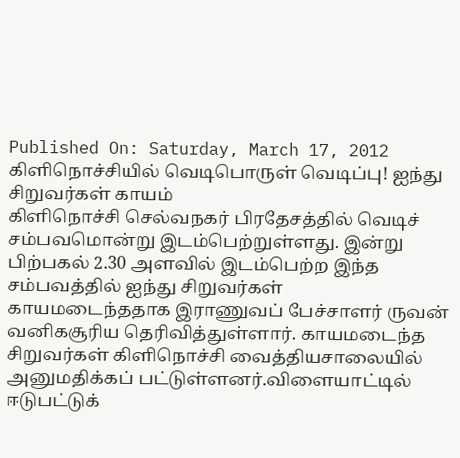Published On: Saturday, March 17, 2012
கிளிநொச்சியில் வெடிபொருள் வெடிப்பு! ஐந்து சிறுவர்கள் காயம்
கிளிநொச்சி செல்வநகர் பிரதேசத்தில் வெடிச் சம்பவமொன்று இடம்பெற்றுள்ளது. இன்று பிற்பகல் 2.30 அளவில் இடம்பெற்ற இந்த சம்பவத்தில் ஐந்து சிறுவர்கள் காயமடைந்ததாக இராணுவப் பேச்சாளர் ருவன் வனிகசூரிய தெரிவித்துள்ளார். காயமடைந்த சிறுவர்கள் கிளிநொச்சி வைத்தியசாலையில் அனுமதிக்கப் பட்டுள்ளனர்.விளையாட்டில் ஈடுபட்டுக்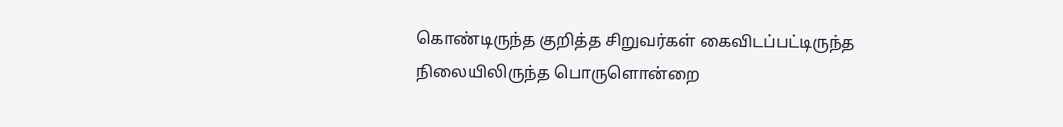கொண்டிருந்த குறித்த சிறுவர்கள் கைவிடப்பட்டிருந்த நிலையிலிருந்த பொருளொன்றை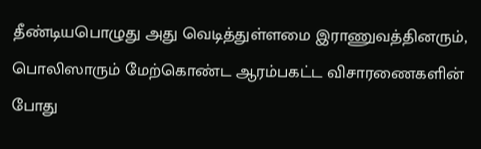தீண்டியபொழுது அது வெடித்துள்ளமை இராணுவத்தினரும், பொலிஸாரும் மேற்கொண்ட ஆரம்பகட்ட விசாரணைகளின் போது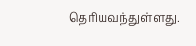தெரியவந்துள்ளது.